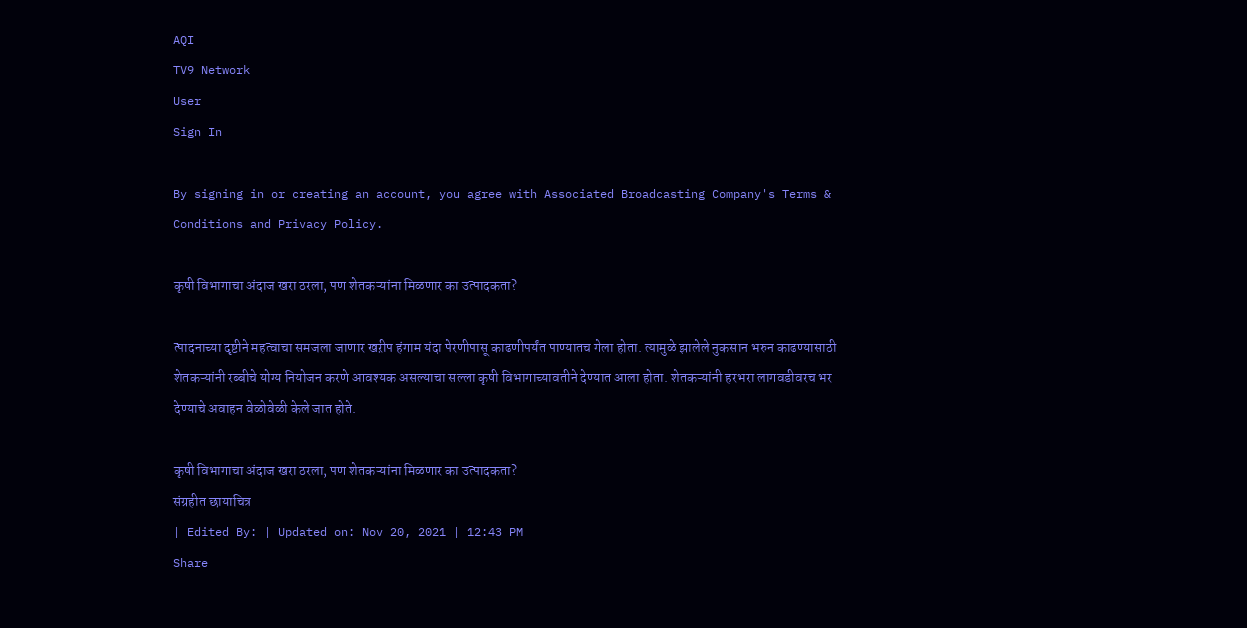AQI
TV9 Network
User
Sign In

By signing in or creating an account, you agree with Associated Broadcasting Company's Terms & Conditions and Privacy Policy.

कृषी विभागाचा अंदाज खरा ठरला, पण शेतकऱ्यांना मिळणार का उत्पादकता?

त्पादनाच्या दृष्टीने महत्वाचा समजला जाणार खऱीप हंगाम यंदा पेरणीपासू काढणीपर्यंत पाण्यातच गेला होता. त्यामुळे झालेले नुकसान भरुन काढण्यासाठी शेतकऱ्यांनी रब्बीचे योग्य नियोजन करणे आवश्यक असल्याचा सल्ला कृषी विभागाच्यावतीने देण्यात आला होता. शेतकऱ्यांनी हरभरा लागवडीवरच भर देण्याचे अवाहन वेळोवेळी केले जात होते.

कृषी विभागाचा अंदाज खरा ठरला, पण शेतकऱ्यांना मिळणार का उत्पादकता?
संग्रहीत छायाचित्र
| Edited By: | Updated on: Nov 20, 2021 | 12:43 PM
Share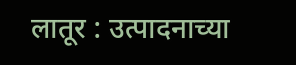लातूर : उत्पादनाच्या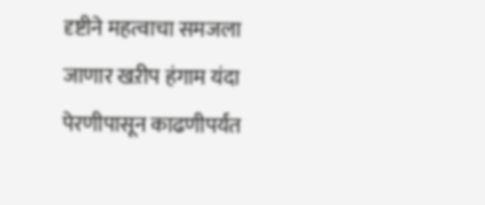दृष्टीने महत्वाचा समजला जाणार खऱीप हंगाम यंदा पेरणीपासून काढणीपर्यंत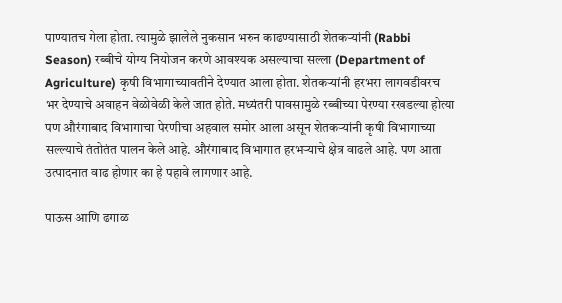पाण्यातच गेला होता. त्यामुळे झालेले नुकसान भरुन काढण्यासाठी शेतकऱ्यांनी (Rabbi Season) रब्बीचे योग्य नियोजन करणे आवश्यक असल्याचा सल्ला (Department of Agriculture) कृषी विभागाच्यावतीने देण्यात आला होता. शेतकऱ्यांनी हरभरा लागवडीवरच भर देण्याचे अवाहन वेळोवेळी केले जात होते. मध्यंतरी पावसामुळे रब्बीच्या पेरण्या रखडल्या होत्या पण औरंगाबाद विभागाचा पेरणीचा अहवाल समोर आला असून शेतकऱ्यांनी कृषी विभागाच्या सल्ल्याचे तंतोतंत पालन केले आहे. औरंगाबाद विभागात हरभऱ्याचे क्षेत्र वाढले आहे. पण आता उत्पादनात वाढ होणार का हे पहावे लागणार आहे.

पाऊस आणि ढगाळ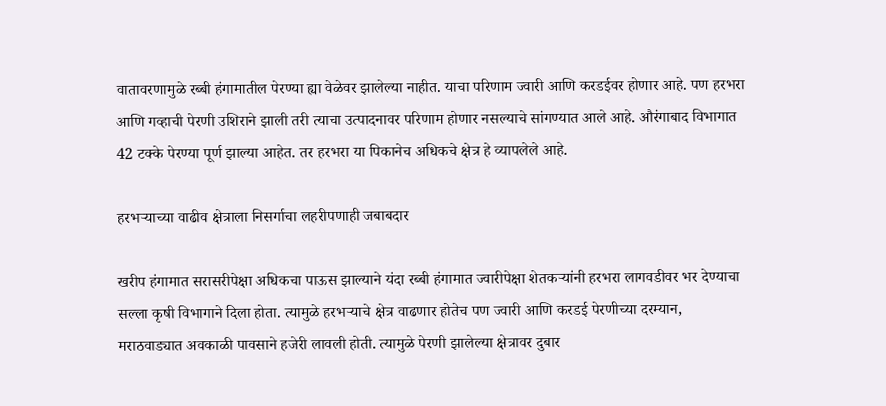वातावरणामुळे रब्बी हंगामातील पेरण्या ह्या वेळेवर झालेल्या नाहीत. याचा परिणाम ज्वारी आणि करडईवर होणार आहे. पण हरभरा आणि गव्हाची पेरणी उशिराने झाली तरी त्याचा उत्पादनावर परिणाम होणार नसल्याचे सांगण्यात आले आहे. औरंगाबाद विभागात 42 टक्के पेरण्या पूर्ण झाल्या आहेत. तर हरभरा या पिकानेच अधिकचे क्षेत्र हे व्यापलेले आहे.

हरभऱ्याच्या वाढीव क्षेत्राला निसर्गाचा लहरीपणाही जबाबदार

खरीप हंगामात सरासरीपेक्षा अधिकचा पाऊस झाल्याने यंदा रब्बी हंगामात ज्वारीपेक्षा शेतकऱ्यांनी हरभरा लागवडीवर भर देण्याचा सल्ला कृषी विभागाने दिला होता. त्यामुळे हरभऱ्याचे क्षेत्र वाढणार होतेच पण ज्वारी आणि करडई पेरणीच्या दरम्यान, मराठवाड्यात अवकाळी पावसाने हजेरी लावली होती. त्यामुळे पेरणी झालेल्या क्षेत्रावर दुबार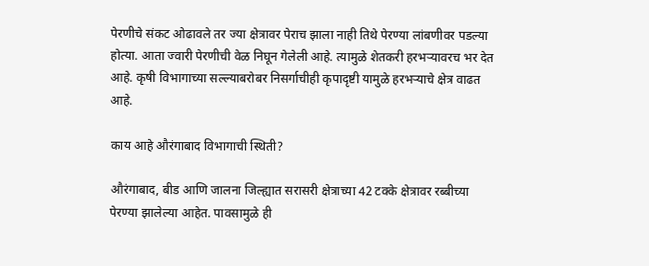पेरणीचे संकट ओढावले तर ज्या क्षेत्रावर पेराच झाला नाही तिथे पेरण्या लांबणीवर पडल्या होत्या. आता ज्वारी पेरणीची वेळ निघून गेलेली आहे. त्यामुळे शेतकरी हरभऱ्यावरच भर देत आहे. कृषी विभागाच्या सल्ल्याबरोबर निसर्गाचीही कृपादृष्टी यामुळे हरभऱ्याचे क्षेत्र वाढत आहे.

काय आहे औरंगाबाद विभागाची स्थिती?

औरंगाबाद, बीड आणि जालना जिल्ह्यात सरासरी क्षेत्राच्या 42 टक्के क्षेत्रावर रब्बीच्या पेरण्या झालेल्या आहेत. पावसामुळे ही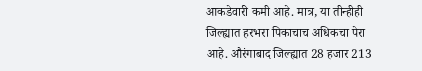आकडेवारी कमी आहे. मात्र, या तीन्हीही जिल्ह्यात हरभरा पिकाचाच अधिकचा पेरा आहे. औरंगाबाद जिल्ह्यात 28 हजार 213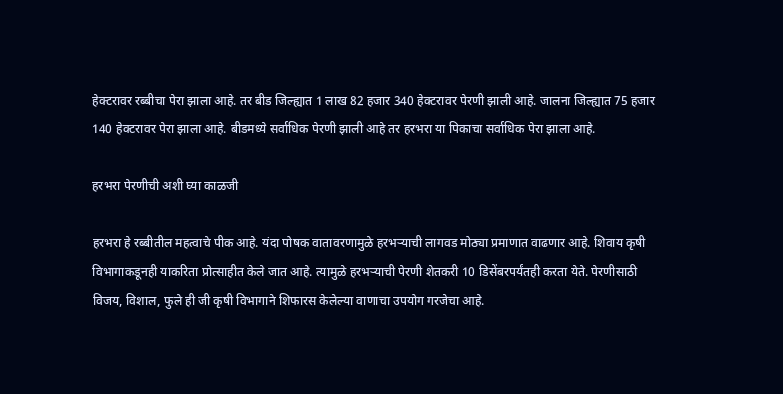हेक्टरावर रब्बीचा पेरा झाला आहे. तर बीड जिल्ह्यात 1 लाख 82 हजार 340 हेक्टरावर पेरणी झाली आहे. जालना जिल्ह्यात 75 हजार 140 हेक्टरावर पेरा झाला आहे. बीडमध्ये सर्वाधिक पेरणी झाली आहे तर हरभरा या पिकाचा सर्वाधिक पेरा झाला आहे.

हरभरा पेरणीची अशी घ्या काळजी

हरभरा हे रब्बीतील महत्वाचे पीक आहे. यंदा पोषक वातावरणामुळे हरभऱ्याची लागवड मोठ्या प्रमाणात वाढणार आहे. शिवाय कृषी विभागाकडूनही याकरिता प्रोत्साहीत केले जात आहे. त्यामुळे हरभऱ्याची पेरणी शेतकरी 10 डिसेंबरपर्यंतही करता येते. पेरणीसाठी विजय, विशाल, फुले ही जी कृषी विभागाने शिफारस केलेल्या वाणाचा उपयोग गरजेचा आहे.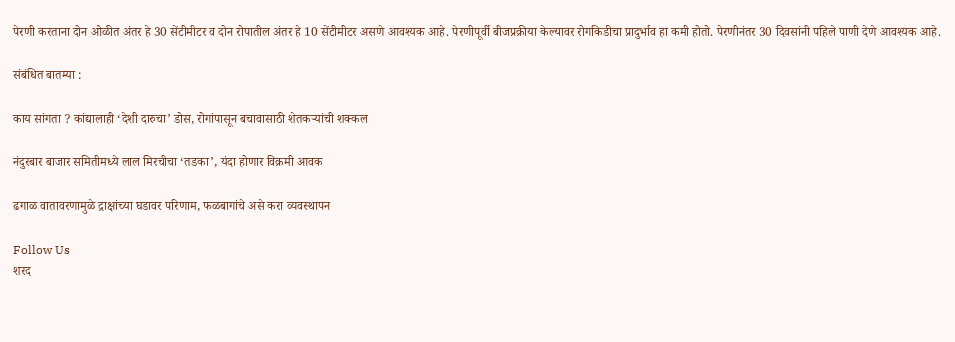पेरणी करताना दोन ओळीत अंतर हे 30 सेंटीमीटर व दोन रोपातील अंतर हे 10 सेंटीमीटर असणे आवश्यक आहे. पेरणीपूर्वी बीजप्रक्रीया केल्यावर रोगकिडीचा प्रादुर्भाव हा कमी होतो. पेरणीनंतर 30 दिवसांनी पहिले पाणी देणे आवश्यक आहे.

संबंधित बातम्या :

काय सांगता ? कांद्यालाही ‘देशी दारुचा’ डोस, रोगांपासून बचावासाठी शेतकऱ्यांची शक्कल

नंदुरबार बाजार समितीमध्ये लाल मिरचीचा ‘तडका’, यंदा होणार विक्रमी आवक

ढगाळ वातावरणामुळे द्राक्षांच्या घडावर परिणाम, फळबागांचे असे करा व्यवस्थापन

Follow Us
शरद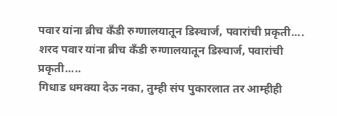पवार यांना ब्रीच कँडी रुग्णालयातून डिस्चार्ज, पवारांची प्रकृती....
शरद पवार यांना ब्रीच कँडी रुग्णालयातून डिस्चार्ज, पवारांची प्रकृती.....
गिधाड धमक्या देऊ नका, तुम्ही संप पुकारलात तर आम्हीही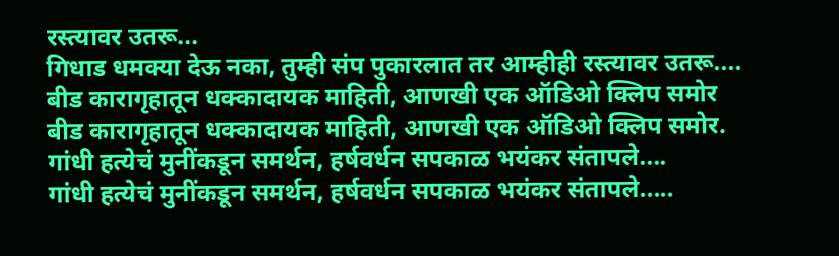रस्त्यावर उतरू...
गिधाड धमक्या देऊ नका, तुम्ही संप पुकारलात तर आम्हीही रस्त्यावर उतरू....
बीड कारागृहातून धक्कादायक माहिती, आणखी एक ऑडिओ क्लिप समोर
बीड कारागृहातून धक्कादायक माहिती, आणखी एक ऑडिओ क्लिप समोर.
गांधी हत्येचं मुनींकडून समर्थन, हर्षवर्धन सपकाळ भयंकर संतापले....
गांधी हत्येचं मुनींकडून समर्थन, हर्षवर्धन सपकाळ भयंकर संतापले.....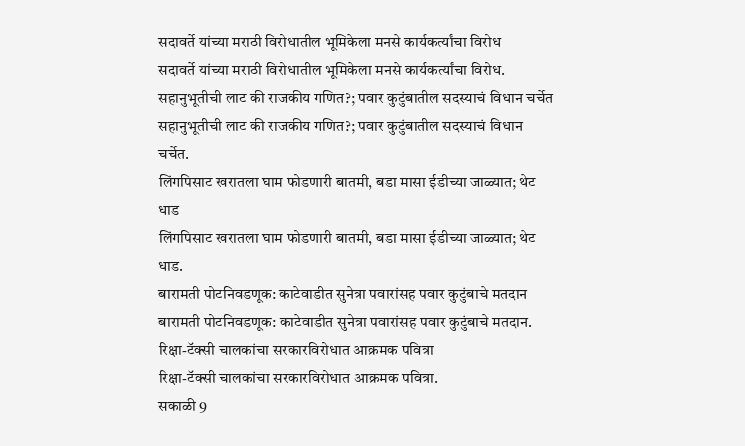सदावर्ते यांच्या मराठी विरोधातील भूमिकेला मनसे कार्यकर्त्यांचा विरोध
सदावर्ते यांच्या मराठी विरोधातील भूमिकेला मनसे कार्यकर्त्यांचा विरोध.
सहानुभूतीची लाट की राजकीय गणित?; पवार कुटुंबातील सदस्याचं विधान चर्चेत
सहानुभूतीची लाट की राजकीय गणित?; पवार कुटुंबातील सदस्याचं विधान चर्चेत.
लिंगपिसाट खरातला घाम फोडणारी बातमी, बडा मासा ईडीच्या जाळ्यात; थेट धाड
लिंगपिसाट खरातला घाम फोडणारी बातमी, बडा मासा ईडीच्या जाळ्यात; थेट धाड.
बारामती पोटनिवडणूक: काटेवाडीत सुनेत्रा पवारांसह पवार कुटुंबाचे मतदान
बारामती पोटनिवडणूक: काटेवाडीत सुनेत्रा पवारांसह पवार कुटुंबाचे मतदान.
रिक्षा-टॅक्सी चालकांचा सरकारविरोधात आक्रमक पवित्रा
रिक्षा-टॅक्सी चालकांचा सरकारविरोधात आक्रमक पवित्रा.
सकाळी 9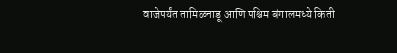वाजेपर्यंत तामिळनाडू आणि पश्चिम बंगालमध्ये किती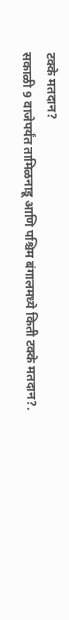टक्के मतदान?
सकाळी 9 वाजेपर्यंत तामिळनाडू आणि पश्चिम बंगालमध्ये किती टक्के मतदान?.